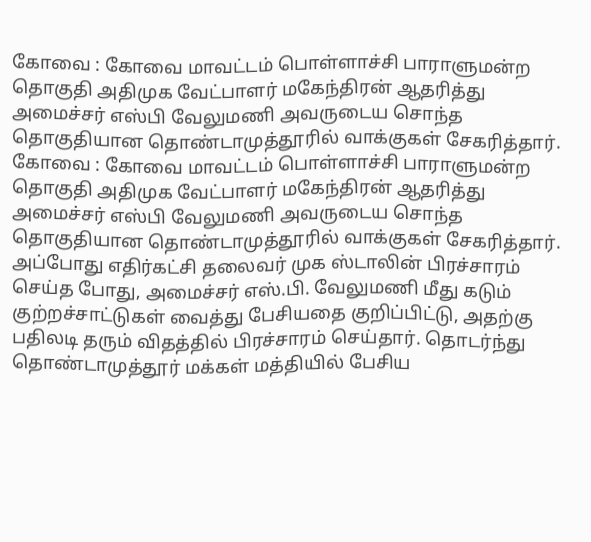கோவை : கோவை மாவட்டம் பொள்ளாச்சி பாராளுமன்ற தொகுதி அதிமுக வேட்பாளர் மகேந்திரன் ஆதரித்து அமைச்சர் எஸ்பி வேலுமணி அவருடைய சொந்த தொகுதியான தொண்டாமுத்தூரில் வாக்குகள் சேகரித்தார்.
கோவை : கோவை மாவட்டம் பொள்ளாச்சி பாராளுமன்ற தொகுதி அதிமுக வேட்பாளர் மகேந்திரன் ஆதரித்து அமைச்சர் எஸ்பி வேலுமணி அவருடைய சொந்த தொகுதியான தொண்டாமுத்தூரில் வாக்குகள் சேகரித்தார்.
அப்போது எதிர்கட்சி தலைவர் முக ஸ்டாலின் பிரச்சாரம் செய்த போது, அமைச்சர் எஸ்.பி. வேலுமணி மீது கடும் குற்றச்சாட்டுகள் வைத்து பேசியதை குறிப்பிட்டு, அதற்கு பதிலடி தரும் விதத்தில் பிரச்சாரம் செய்தார். தொடர்ந்து தொண்டாமுத்தூர் மக்கள் மத்தியில் பேசிய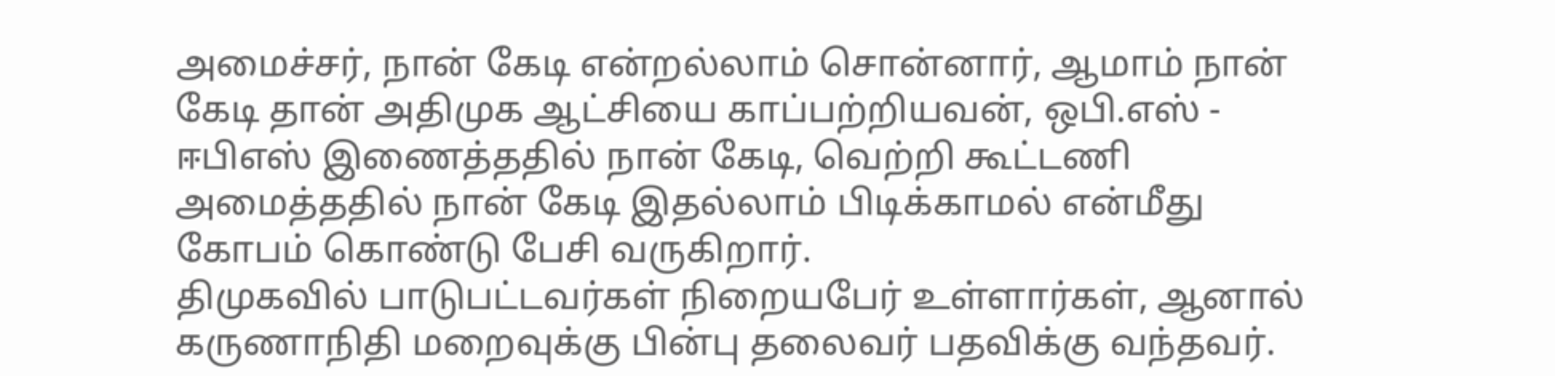அமைச்சர், நான் கேடி என்றல்லாம் சொன்னார், ஆமாம் நான் கேடி தான் அதிமுக ஆட்சியை காப்பற்றியவன், ஒபி.எஸ் - ஈபிஎஸ் இணைத்ததில் நான் கேடி, வெற்றி கூட்டணி அமைத்ததில் நான் கேடி இதல்லாம் பிடிக்காமல் என்மீது கோபம் கொண்டு பேசி வருகிறார்.
திமுகவில் பாடுபட்டவர்கள் நிறையபேர் உள்ளார்கள், ஆனால் கருணாநிதி மறைவுக்கு பின்பு தலைவர் பதவிக்கு வந்தவர்.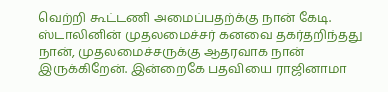வெற்றி கூட்டணி அமைப்பதற்க்கு நான் கேடி. ஸ்டாலினின் முதலமைச்சர் கனவை தகர்தறிந்தது நான், முதலமைச்சருக்கு ஆதரவாக நான் இருக்கிறேன். இன்றைகே பதவியை ராஜினாமா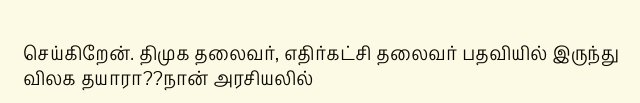செய்கிறேன். திமுக தலைவர், எதிர்கட்சி தலைவர் பதவியில் இருந்து விலக தயாரா??நான் அரசியலில்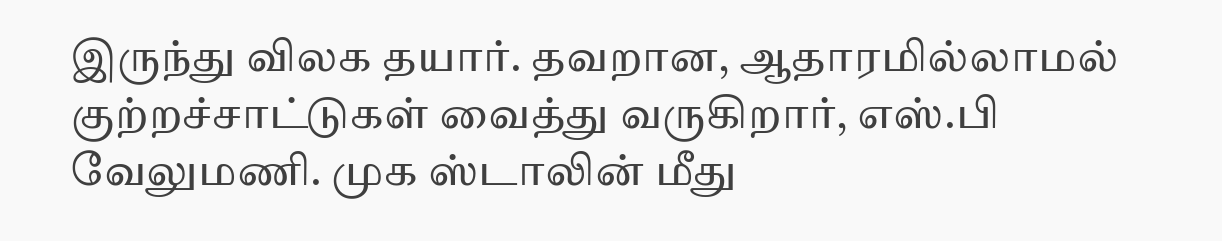இருந்து விலக தயார். தவறான, ஆதாரமில்லாமல் குற்றச்சாட்டுகள் வைத்து வருகிறார், எஸ்.பி வேலுமணி. முக ஸ்டாலின் மீது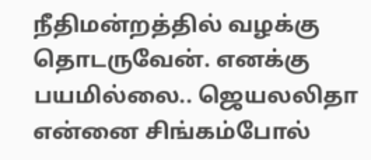நீதிமன்றத்தில் வழக்கு தொடருவேன். எனக்கு பயமில்லை.. ஜெயலலிதா என்னை சிங்கம்போல்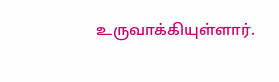உருவாக்கியுள்ளார்.